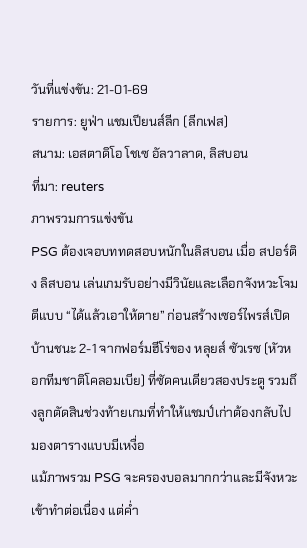วันที่แข่งขัน: 21-01-69
รายการ: ยูฟ่า แชมเปียนส์ลีก (ลีกเฟส)
สนาม: เอสตาดิโอ โชเซ อัลวาลาด, ลิสบอน
ที่มา: reuters
ภาพรวมการแข่งขัน
PSG ต้องเจอบททดสอบหนักในลิสบอน เมื่อ สปอร์ติง ลิสบอน เล่นเกมรับอย่างมีวินัยและเลือกจังหวะโจมตีแบบ “ได้แล้วเอาให้ตาย” ก่อนสร้างเซอร์ไพรส์เปิดบ้านชนะ 2-1 จากฟอร์มฮีโร่ของ หลุยส์ ซัวเรซ (หัวหอกทีมชาติโคลอมเบีย) ที่ซัดคนเดียวสองประตู รวมถึงลูกตัดสินช่วงท้ายเกมที่ทำให้แชมป์เก่าต้องกลับไปมองตารางแบบมีเหงื่อ
แม้ภาพรวม PSG จะครองบอลมากกว่าและมีจังหวะเข้าทำต่อเนื่อง แต่ค่ำ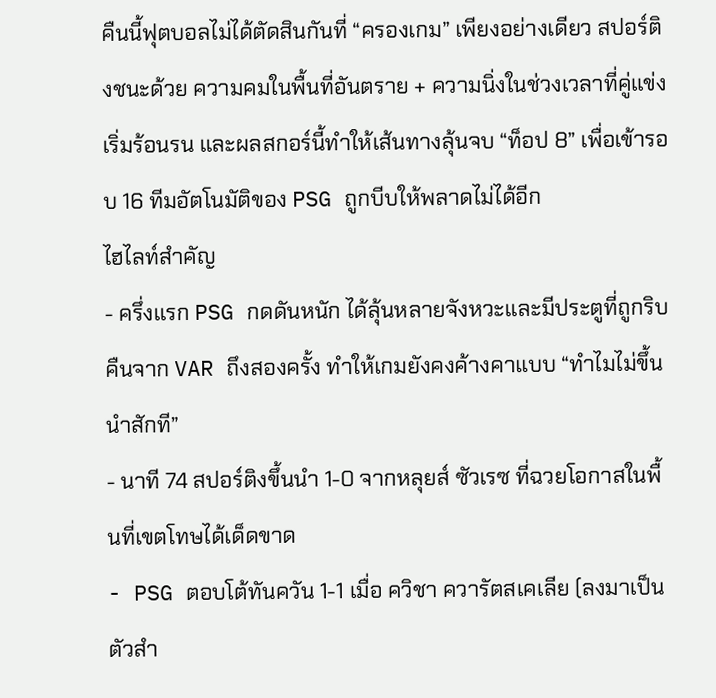คืนนี้ฟุตบอลไม่ได้ตัดสินกันที่ “ครองเกม” เพียงอย่างเดียว สปอร์ติงชนะด้วย ความคมในพื้นที่อันตราย + ความนิ่งในช่วงเวลาที่คู่แข่งเริ่มร้อนรน และผลสกอร์นี้ทำให้เส้นทางลุ้นจบ “ท็อป 8” เพื่อเข้ารอบ 16 ทีมอัตโนมัติของ PSG ถูกบีบให้พลาดไม่ได้อีก
ไฮไลท์สำคัญ
- ครึ่งแรก PSG กดดันหนัก ได้ลุ้นหลายจังหวะและมีประตูที่ถูกริบคืนจาก VAR ถึงสองครั้ง ทำให้เกมยังคงค้างคาแบบ “ทำไมไม่ขึ้นนำสักที”
- นาที 74 สปอร์ติงขึ้นนำ 1-0 จากหลุยส์ ซัวเรซ ที่ฉวยโอกาสในพื้นที่เขตโทษได้เด็ดขาด
- PSG ตอบโต้ทันควัน 1-1 เมื่อ ควิชา ควารัตสเคเลีย (ลงมาเป็นตัวสำ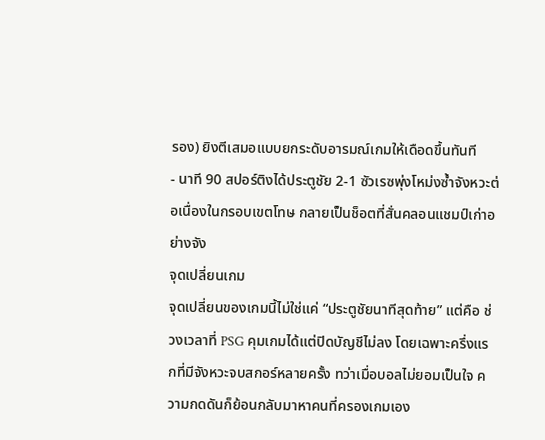รอง) ยิงตีเสมอแบบยกระดับอารมณ์เกมให้เดือดขึ้นทันที
- นาที 90 สปอร์ติงได้ประตูชัย 2-1 ซัวเรซพุ่งโหม่งซ้ำจังหวะต่อเนื่องในกรอบเขตโทษ กลายเป็นช็อตที่สั่นคลอนแชมป์เก่าอย่างจัง
จุดเปลี่ยนเกม
จุดเปลี่ยนของเกมนี้ไม่ใช่แค่ “ประตูชัยนาทีสุดท้าย” แต่คือ ช่วงเวลาที่ PSG คุมเกมได้แต่ปิดบัญชีไม่ลง โดยเฉพาะครึ่งแรกที่มีจังหวะจบสกอร์หลายครั้ง ทว่าเมื่อบอลไม่ยอมเป็นใจ ความกดดันก็ย้อนกลับมาหาคนที่ครองเกมเอง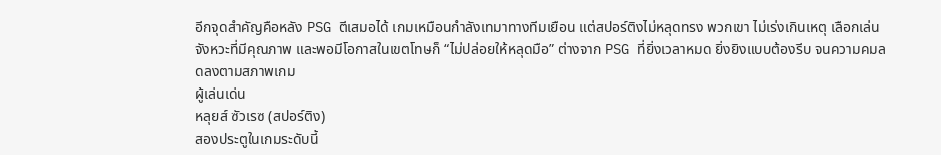อีกจุดสำคัญคือหลัง PSG ตีเสมอได้ เกมเหมือนกำลังเทมาทางทีมเยือน แต่สปอร์ติงไม่หลุดทรง พวกเขา ไม่เร่งเกินเหตุ เลือกเล่นจังหวะที่มีคุณภาพ และพอมีโอกาสในเขตโทษก็ “ไม่ปล่อยให้หลุดมือ” ต่างจาก PSG ที่ยิ่งเวลาหมด ยิ่งยิงแบบต้องรีบ จนความคมลดลงตามสภาพเกม
ผู้เล่นเด่น
หลุยส์ ซัวเรซ (สปอร์ติง)
สองประตูในเกมระดับนี้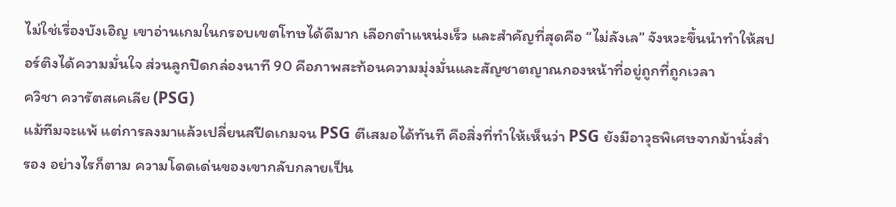ไม่ใช่เรื่องบังเอิญ เขาอ่านเกมในกรอบเขตโทษได้ดีมาก เลือกตำแหน่งเร็ว และสำคัญที่สุดคือ “ไม่ลังเล” จังหวะขึ้นนำทำให้สปอร์ติงได้ความมั่นใจ ส่วนลูกปิดกล่องนาที 90 คือภาพสะท้อนความมุ่งมั่นและสัญชาตญาณกองหน้าที่อยู่ถูกที่ถูกเวลา
ควิชา ควารัตสเคเลีย (PSG)
แม้ทีมจะแพ้ แต่การลงมาแล้วเปลี่ยนสปีดเกมจน PSG ตีเสมอได้ทันที คือสิ่งที่ทำให้เห็นว่า PSG ยังมีอาวุธพิเศษจากม้านั่งสำรอง อย่างไรก็ตาม ความโดดเด่นของเขากลับกลายเป็น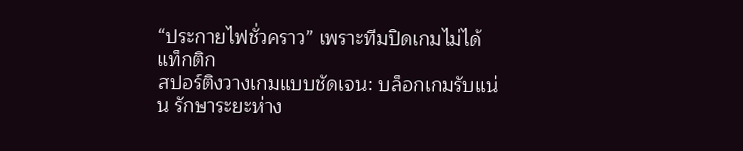“ประกายไฟชั่วคราว” เพราะทีมปิดเกมไม่ได้
แท็กติก
สปอร์ติงวางเกมแบบชัดเจน: บล็อกเกมรับแน่น รักษาระยะห่าง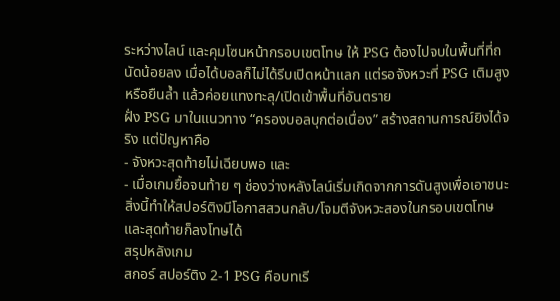ระหว่างไลน์ และคุมโซนหน้ากรอบเขตโทษ ให้ PSG ต้องไปจบในพื้นที่ที่ถนัดน้อยลง เมื่อได้บอลก็ไม่ได้รีบเปิดหน้าแลก แต่รอจังหวะที่ PSG เติมสูงหรือยืนล้ำ แล้วค่อยแทงทะลุ/เปิดเข้าพื้นที่อันตราย
ฝั่ง PSG มาในแนวทาง “ครองบอลบุกต่อเนื่อง” สร้างสถานการณ์ยิงได้จริง แต่ปัญหาคือ
- จังหวะสุดท้ายไม่เฉียบพอ และ
- เมื่อเกมยื้อจนท้าย ๆ ช่องว่างหลังไลน์เริ่มเกิดจากการดันสูงเพื่อเอาชนะ
สิ่งนี้ทำให้สปอร์ติงมีโอกาสสวนกลับ/โจมตีจังหวะสองในกรอบเขตโทษ และสุดท้ายก็ลงโทษได้
สรุปหลังเกม
สกอร์ สปอร์ติง 2-1 PSG คือบทเรี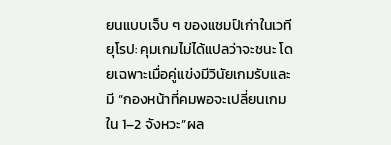ยนแบบเจ็บ ๆ ของแชมป์เก่าในเวทียุโรป: คุมเกมไม่ได้แปลว่าจะชนะ โดยเฉพาะเมื่อคู่แข่งมีวินัยเกมรับและมี “กองหน้าที่คมพอจะเปลี่ยนเกมใน 1–2 จังหวะ”ผล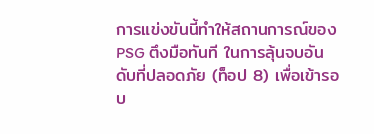การแข่งขันนี้ทำให้สถานการณ์ของ PSG ตึงมือทันที ในการลุ้นจบอันดับที่ปลอดภัย (ท็อป 8) เพื่อเข้ารอบ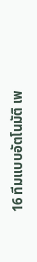16 ทีมแบบอัตโนมัติ เพ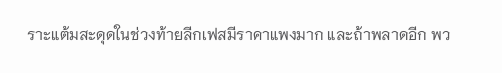ราะแต้มสะดุดในช่วงท้ายลีกเฟสมีราคาแพงมาก และถ้าพลาดอีก พว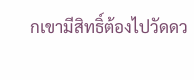กเขามีสิทธิ์ต้องไปวัดดว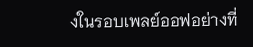งในรอบเพลย์ออฟอย่างที่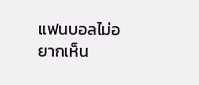แฟนบอลไม่อยากเห็น